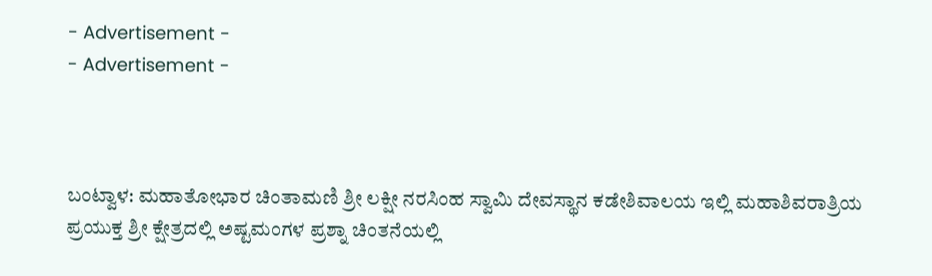- Advertisement -
- Advertisement -



ಬಂಟ್ವಾಳ: ಮಹಾತೋಭಾರ ಚಿಂತಾಮಣಿ ಶ್ರೀ ಲಕ್ಷೀ ನರಸಿಂಹ ಸ್ವಾಮಿ ದೇವಸ್ಥಾನ ಕಡೇಶಿವಾಲಯ ಇಲ್ಲಿ ಮಹಾಶಿವರಾತ್ರಿಯ ಪ್ರಯುಕ್ತ ಶ್ರೀ ಕ್ಷೇತ್ರದಲ್ಲಿ ಅಷ್ಟಮಂಗಳ ಪ್ರಶ್ನಾ ಚಿಂತನೆಯಲ್ಲಿ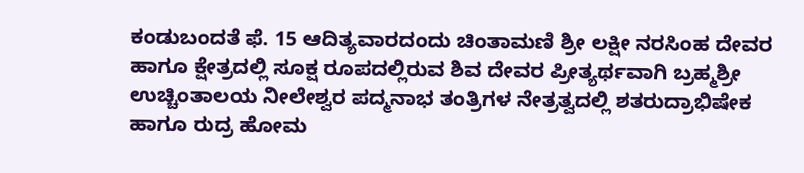ಕಂಡುಬಂದತೆ ಫೆ. 15 ಆದಿತ್ಯವಾರದಂದು ಚಿಂತಾಮಣಿ ಶ್ರೀ ಲಕ್ಷೀ ನರಸಿಂಹ ದೇವರ ಹಾಗೂ ಕ್ಷೇತ್ರದಲ್ಲಿ ಸೂಕ್ಷ ರೂಪದಲ್ಲಿರುವ ಶಿವ ದೇವರ ಪ್ರೀತ್ಯರ್ಥವಾಗಿ ಬ್ರಹ್ಮಶ್ರೀ ಉಚ್ಚಿಂತಾಲಯ ನೀಲೇಶ್ವರ ಪದ್ಮನಾಭ ತಂತ್ರಿಗಳ ನೇತ್ರತ್ವದಲ್ಲಿ ಶತರುದ್ರಾಭಿಷೇಕ ಹಾಗೂ ರುದ್ರ ಹೋಮ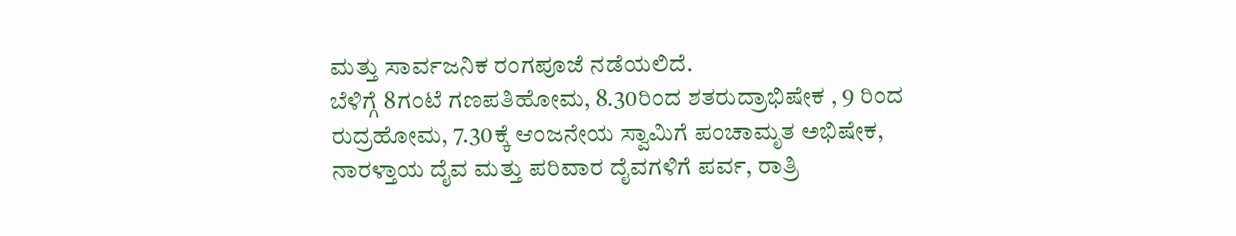ಮತ್ತು ಸಾರ್ವಜನಿಕ ರಂಗಪೂಜೆ ನಡೆಯಲಿದೆ.
ಬೆಳಿಗ್ಗೆ 8ಗಂಟೆ ಗಣಪತಿಹೋಮ, 8.30ರಿಂದ ಶತರುದ್ರಾಭಿಷೇಕ , 9 ರಿಂದ ರುದ್ರಹೋಮ, 7.30ಕ್ಕೆ ಆಂಜನೇಯ ಸ್ವಾಮಿಗೆ ಪಂಚಾಮೃತ ಅಭಿಷೇಕ, ನಾರಳ್ತಾಯ ದೈವ ಮತ್ತು ಪರಿವಾರ ದೈವಗಳಿಗೆ ಪರ್ವ, ರಾತ್ರಿ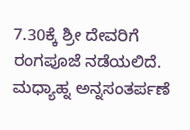7.30ಕ್ಕೆ ಶ್ರೀ ದೇವರಿಗೆ ರಂಗಪೂಜೆ ನಡೆಯಲಿದೆ. ಮಧ್ಯಾಹ್ನ ಅನ್ನಸಂತರ್ಪಣೆ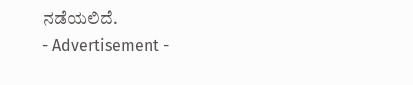ನಡೆಯಲಿದೆ.
- Advertisement -